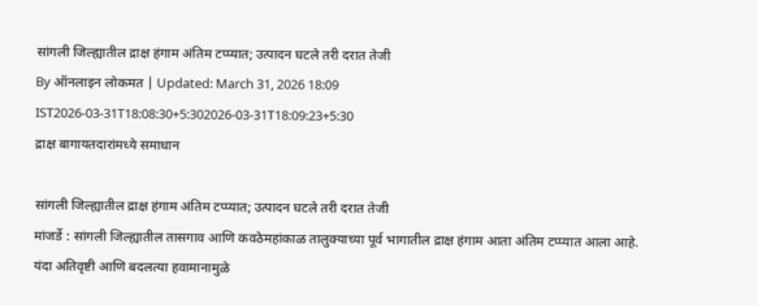सांगली जिल्ह्यातील द्राक्ष हंगाम अंतिम टप्प्यात; उत्पादन घटले तरी दरात तेजी
By ऑनलाइन लोकमत | Updated: March 31, 2026 18:09 IST2026-03-31T18:08:30+5:302026-03-31T18:09:23+5:30
द्राक्ष बागायतदारांमध्ये समाधान

सांगली जिल्ह्यातील द्राक्ष हंगाम अंतिम टप्प्यात; उत्पादन घटले तरी दरात तेजी
मांजर्डे : सांगली जिल्ह्यातील तासगाव आणि कवठेमहांकाळ तालुक्याच्या पूर्व भागातील द्राक्ष हंगाम आता अंतिम टप्प्यात आला आहे. यंदा अतिवृष्टी आणि बदलत्या हवामानामुळे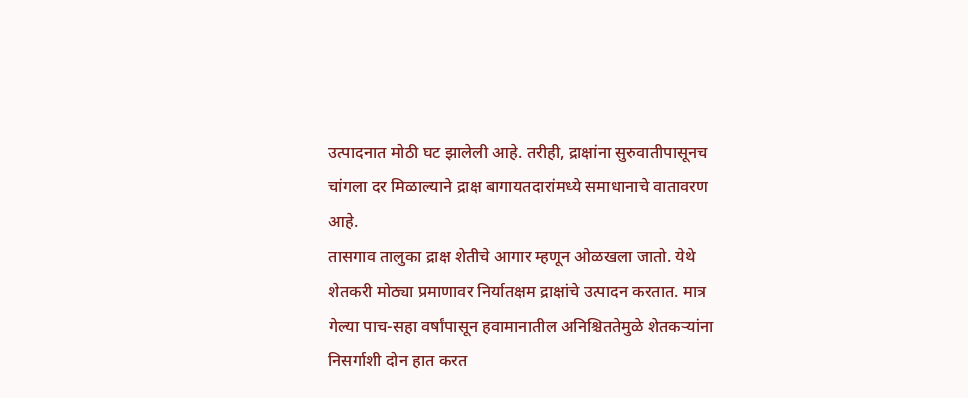उत्पादनात मोठी घट झालेली आहे. तरीही, द्राक्षांना सुरुवातीपासूनच चांगला दर मिळाल्याने द्राक्ष बागायतदारांमध्ये समाधानाचे वातावरण आहे.
तासगाव तालुका द्राक्ष शेतीचे आगार म्हणून ओळखला जातो. येथे शेतकरी मोठ्या प्रमाणावर निर्यातक्षम द्राक्षांचे उत्पादन करतात. मात्र गेल्या पाच-सहा वर्षांपासून हवामानातील अनिश्चिततेमुळे शेतकऱ्यांना निसर्गाशी दोन हात करत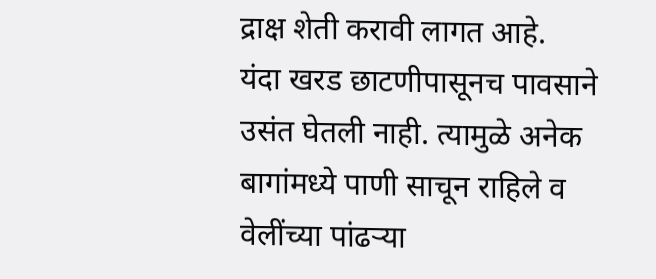द्राक्ष शेती करावी लागत आहे.
यंदा खरड छाटणीपासूनच पावसाने उसंत घेतली नाही. त्यामुळे अनेक बागांमध्ये पाणी साचून राहिले व वेलींच्या पांढऱ्या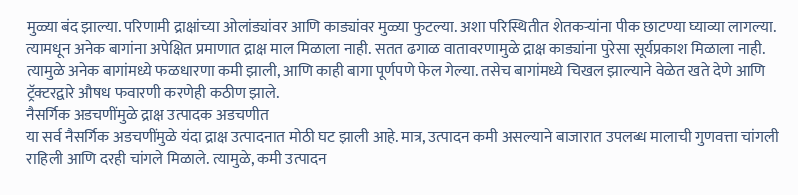मुळ्या बंद झाल्या. परिणामी द्राक्षांच्या ओलांड्यांवर आणि काड्यांवर मुळ्या फुटल्या. अशा परिस्थितीत शेतकऱ्यांना पीक छाटण्या घ्याव्या लागल्या. त्यामधून अनेक बागांना अपेक्षित प्रमाणात द्राक्ष माल मिळाला नाही. सतत ढगाळ वातावरणामुळे द्राक्ष काड्यांना पुरेसा सूर्यप्रकाश मिळाला नाही. त्यामुळे अनेक बागांमध्ये फळधारणा कमी झाली, आणि काही बागा पूर्णपणे फेल गेल्या. तसेच बागांमध्ये चिखल झाल्याने वेळेत खते देणे आणि ट्रॅक्टरद्वारे औषध फवारणी करणेही कठीण झाले.
नैसर्गिक अडचणींमुळे द्राक्ष उत्पादक अडचणीत
या सर्व नैसर्गिक अडचणींमुळे यंदा द्राक्ष उत्पादनात मोठी घट झाली आहे. मात्र, उत्पादन कमी असल्याने बाजारात उपलब्ध मालाची गुणवत्ता चांगली राहिली आणि दरही चांगले मिळाले. त्यामुळे, कमी उत्पादन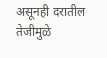असूनही दरातील तेजीमुळे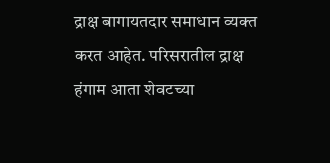द्राक्ष बागायतदार समाधान व्यक्त करत आहेत. परिसरातील द्राक्ष हंगाम आता शेवटच्या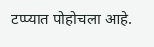टप्प्यात पोहोचला आहे.